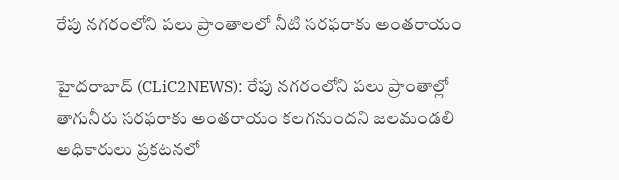రేపు న‌గ‌రంలోని ప‌లు ప్రాంతాల‌లో నీటి స‌ర‌ఫ‌రాకు అంత‌రాయం

హైద‌రాబాద్ (CLiC2NEWS): రేపు న‌గ‌రంలోని ప‌లు ప్రాంతాల్లో తాగునీరు స‌ర‌ఫ‌రాకు అంత‌రాయం క‌ల‌గ‌నుంద‌ని జ‌ల‌మండ‌లి అధికారులు ప్ర‌క‌ట‌న‌లో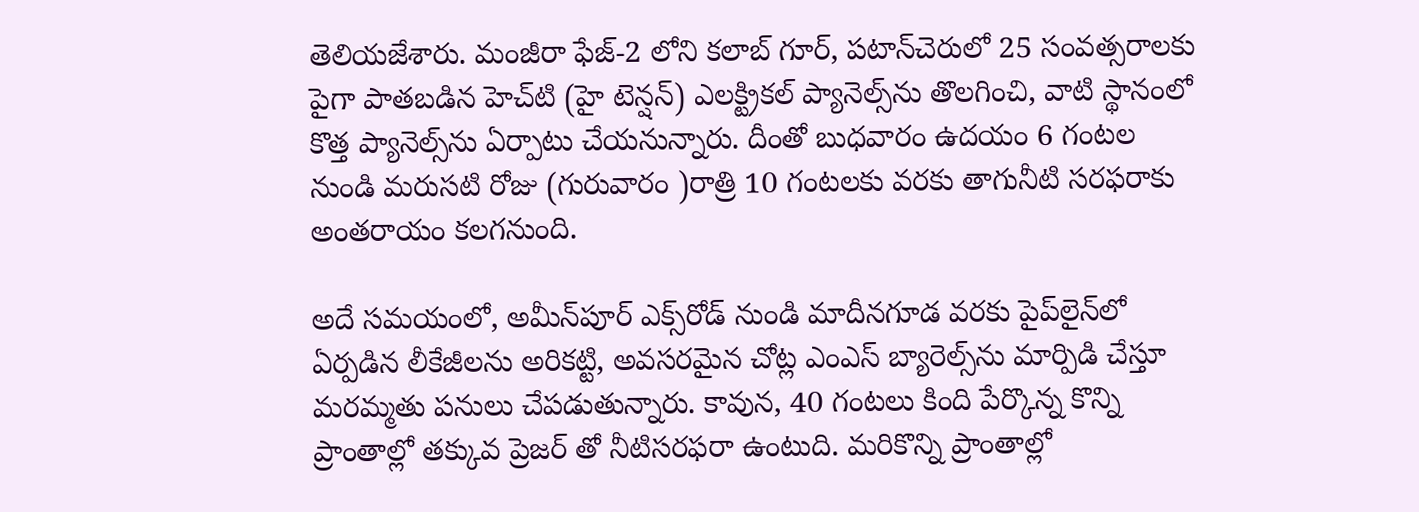తెలియ‌జేశారు. మంజీరా ఫేజ్-2 లోని కలాబ్ గూర్, పటాన్‌చెరులో 25 సంవత్సరాలకు పైగా పాతబడిన హెచ్‌టి (హై టెన్షన్) ఎలక్ట్రికల్ ప్యానెల్స్‌ను తొలగించి, వాటి స్థానంలో కొత్త ప్యానెల్స్‌ను ఏర్పాటు చేయనున్నారు. దీంతో బుధ‌వారం ఉద‌యం 6 గంట‌ల నుండి మ‌రుస‌టి రోజు (గురువారం )రాత్రి 10 గంట‌ల‌కు వ‌ర‌కు తాగునీటి స‌ర‌ఫ‌రాకు అంత‌రాయం క‌ల‌గ‌నుంది.

అదే సమయంలో, అమీన్‌పూర్ ఎక్స్‌రోడ్ నుండి మాదీనగూడ వరకు పైప్‌లైన్‌లో ఏర్పడిన లీకేజీలను అరికట్టి, అవసరమైన చోట్ల ఎంఎస్ బ్యారెల్స్‌ను మార్పిడి చేస్తూ మరమ్మతు పనులు చేపడుతున్నారు. కావున, 40 గంట‌లు కింది పేర్కొన్న కొన్ని ప్రాంతాల్లో త‌క్కువ ప్రెజ‌ర్ తో నీటిస‌ర‌ఫ‌రా ఉంటుది. మ‌రికొన్ని ప్రాంతాల్లో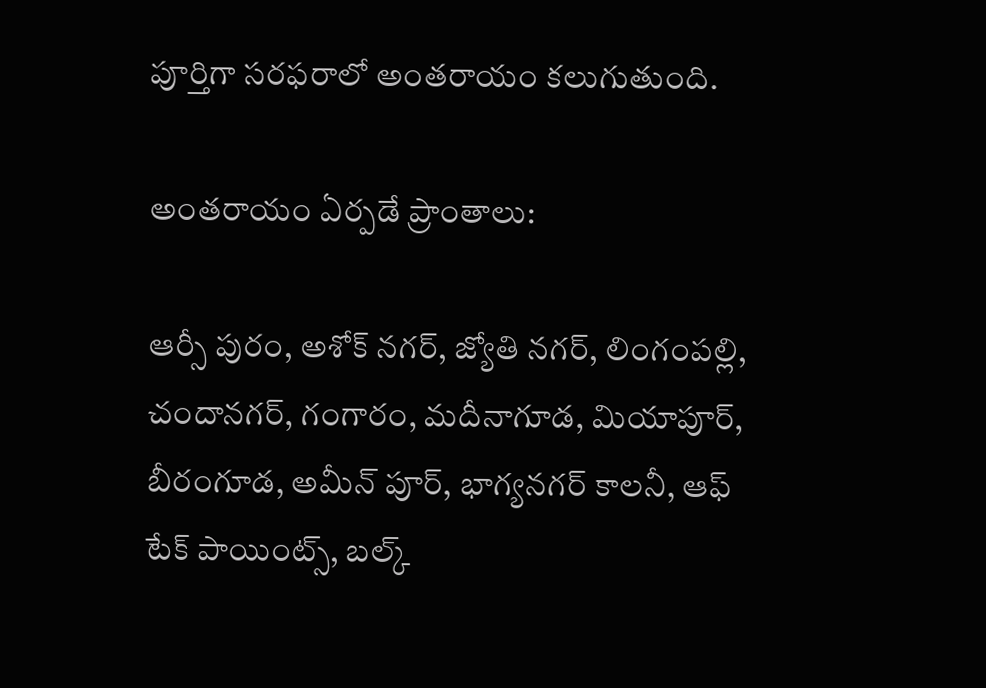పూర్తిగా స‌ర‌ఫ‌రాలో అంత‌రాయం కలుగుతుంది.

అంత‌రాయం ఏర్ప‌డే ప్రాంతాలు:

ఆర్సీ పురం, అశోక్ న‌గ‌ర్, జ్యోతి న‌గ‌ర్, లింగంప‌ల్లి, చందాన‌గ‌ర్, గంగారం, మదీనాగూడ‌, మియాపూర్, బీరంగూడ‌, అమీన్ పూర్, భాగ్యనగర్ కాలనీ, ఆఫ్ టేక్ పాయింట్స్, బల్క్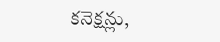క‌నెక్ష‌న్లు,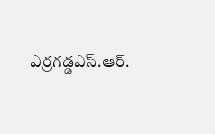ఎర్ర‌గ‌డ్డ‌ఎస్.ఆర్.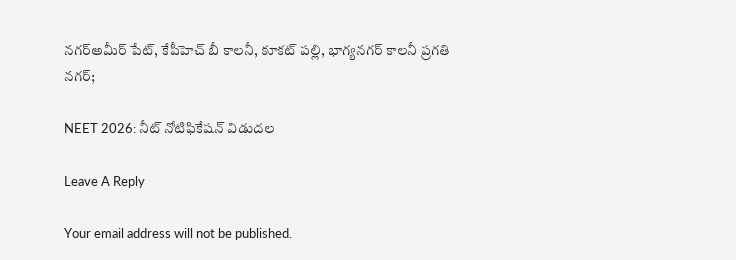న‌గ‌ర్అమీర్ పేట్, కేపీహెచ్ బీ కాల‌నీ, కూక‌ట్ ప‌ల్లి, భాగ్యనగర్ కాలనీ ప్రగతి నగర్;

NEET 2026: నీట్ నోటిఫికేష‌న్‌ విడుద‌ల‌

Leave A Reply

Your email address will not be published.